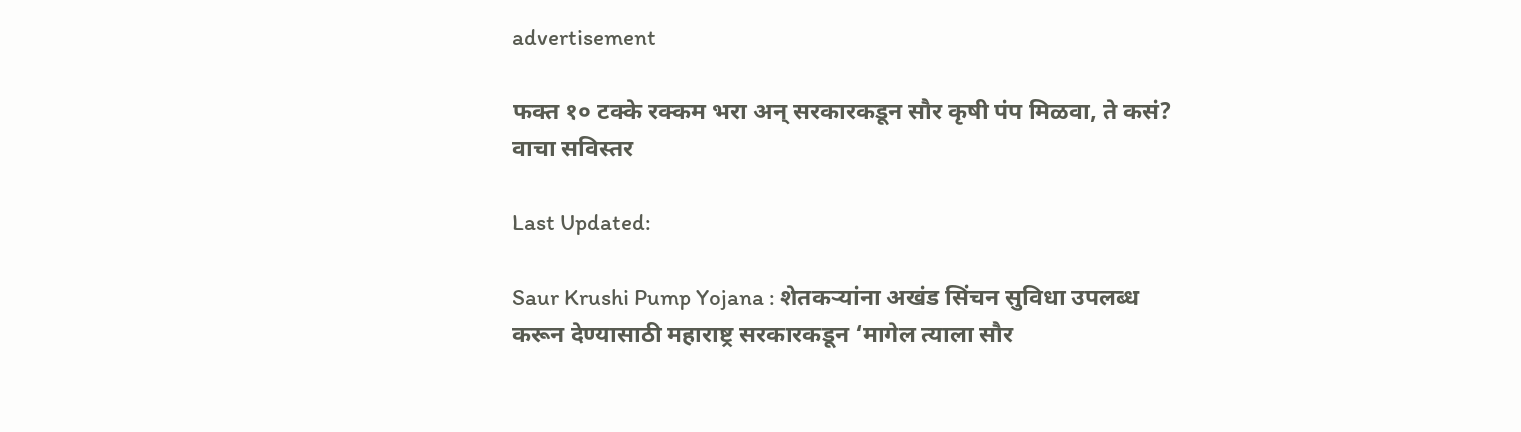advertisement

फक्त १० टक्के रक्कम भरा अन् सरकारकडून सौर कृषी पंप मिळवा, ते कसं? वाचा सविस्तर

Last Updated:

Saur Krushi Pump Yojana : शेतकऱ्यांना अखंड सिंचन सुविधा उपलब्ध करून देण्यासाठी महाराष्ट्र सरकारकडून ‘मागेल त्याला सौर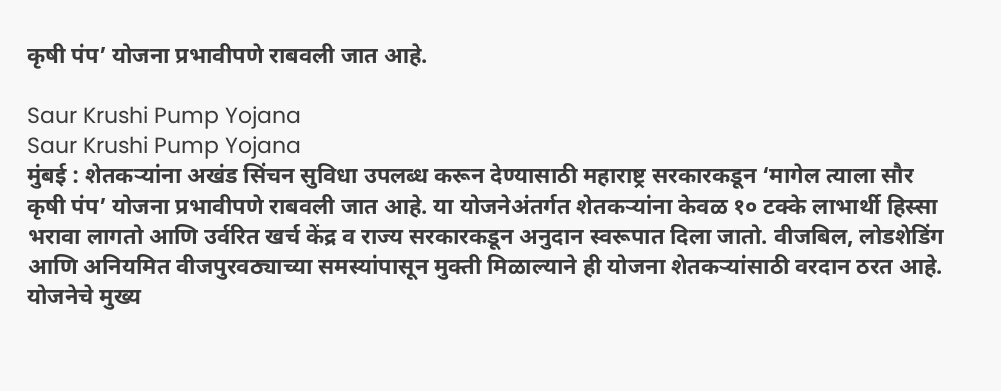कृषी पंप’ योजना प्रभावीपणे राबवली जात आहे.

Saur Krushi Pump Yojana
Saur Krushi Pump Yojana
मुंबई : शेतकऱ्यांना अखंड सिंचन सुविधा उपलब्ध करून देण्यासाठी महाराष्ट्र सरकारकडून ‘मागेल त्याला सौर कृषी पंप’ योजना प्रभावीपणे राबवली जात आहे. या योजनेअंतर्गत शेतकऱ्यांना केवळ १० टक्के लाभार्थी हिस्सा भरावा लागतो आणि उर्वरित खर्च केंद्र व राज्य सरकारकडून अनुदान स्वरूपात दिला जातो. वीजबिल, लोडशेडिंग आणि अनियमित वीजपुरवठ्याच्या समस्यांपासून मुक्ती मिळाल्याने ही योजना शेतकऱ्यांसाठी वरदान ठरत आहे.
योजनेचे मुख्य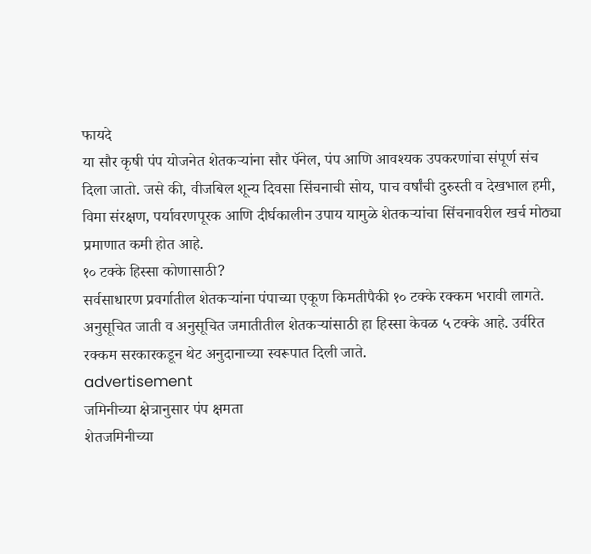फायदे
या सौर कृषी पंप योजनेत शेतकऱ्यांना सौर पॅनेल, पंप आणि आवश्यक उपकरणांचा संपूर्ण संच दिला जातो. जसे की, वीजबिल शून्य दिवसा सिंचनाची सोय, पाच वर्षांची दुरुस्ती व देखभाल हमी, विमा संरक्षण, पर्यावरणपूरक आणि दीर्घकालीन उपाय यामुळे शेतकऱ्यांचा सिंचनावरील खर्च मोठ्या प्रमाणात कमी होत आहे.
१० टक्के हिस्सा कोणासाठी?
सर्वसाधारण प्रवर्गातील शेतकऱ्यांना पंपाच्या एकूण किमतीपैकी १० टक्के रक्कम भरावी लागते. अनुसूचित जाती व अनुसूचित जमातीतील शेतकऱ्यांसाठी हा हिस्सा केवळ ५ टक्के आहे. उर्वरित रक्कम सरकारकडून थेट अनुदानाच्या स्वरूपात दिली जाते.
advertisement
जमिनीच्या क्षेत्रानुसार पंप क्षमता
शेतजमिनीच्या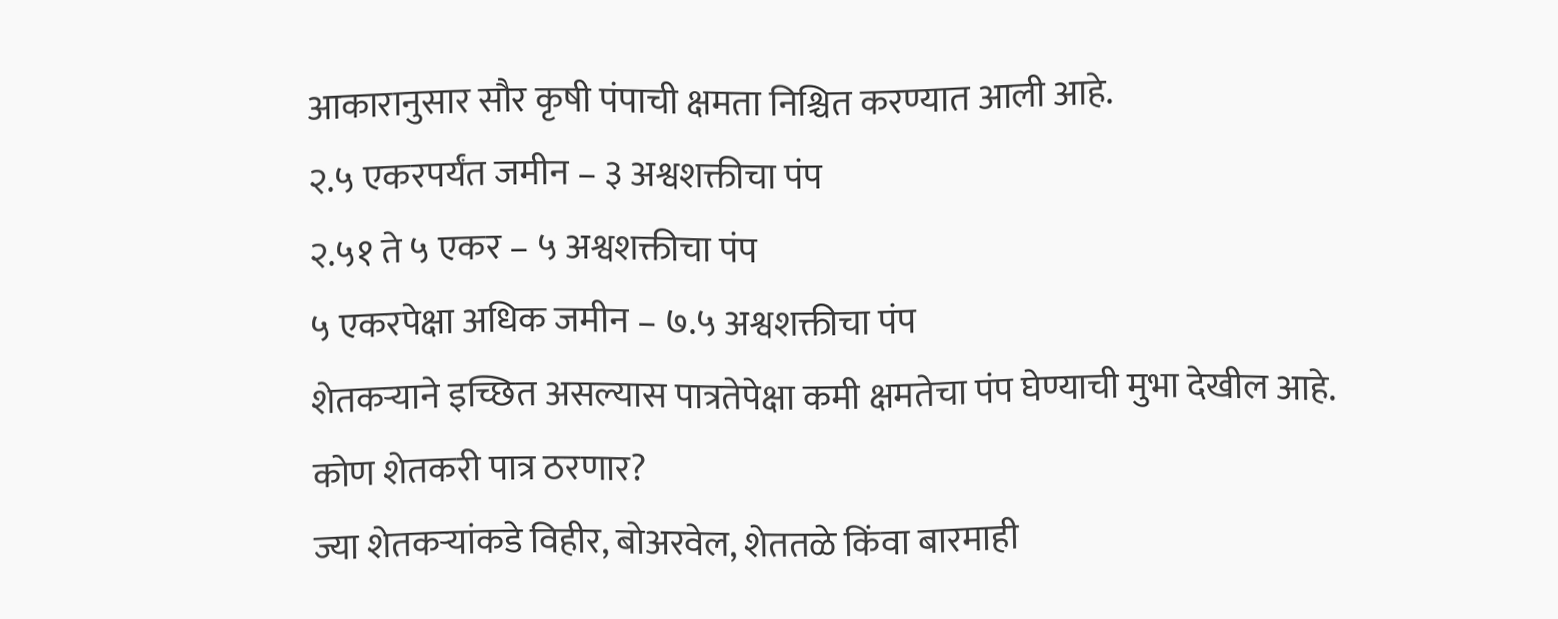आकारानुसार सौर कृषी पंपाची क्षमता निश्चित करण्यात आली आहे.
२.५ एकरपर्यंत जमीन – ३ अश्वशक्तीचा पंप
२.५१ ते ५ एकर – ५ अश्वशक्तीचा पंप
५ एकरपेक्षा अधिक जमीन – ७.५ अश्वशक्तीचा पंप
शेतकऱ्याने इच्छित असल्यास पात्रतेपेक्षा कमी क्षमतेचा पंप घेण्याची मुभा देखील आहे.
कोण शेतकरी पात्र ठरणार?
ज्या शेतकऱ्यांकडे विहीर, बोअरवेल, शेततळे किंवा बारमाही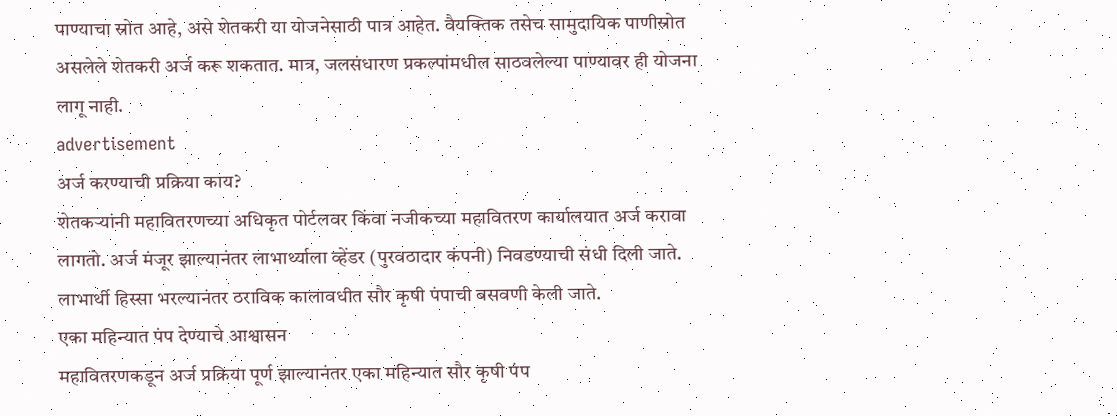पाण्याचा स्रोत आहे, असे शेतकरी या योजनेसाठी पात्र आहेत. वैयक्तिक तसेच सामुदायिक पाणीस्रोत असलेले शेतकरी अर्ज करू शकतात. मात्र, जलसंधारण प्रकल्पांमधील साठवलेल्या पाण्यावर ही योजना लागू नाही.
advertisement
अर्ज करण्याची प्रक्रिया काय?
शेतकऱ्यांनी महावितरणच्या अधिकृत पोर्टलवर किंवा नजीकच्या महावितरण कार्यालयात अर्ज करावा लागतो. अर्ज मंजूर झाल्यानंतर लाभार्थ्याला व्हेंडर (पुरवठादार कंपनी) निवडण्याची संधी दिली जाते. लाभार्थी हिस्सा भरल्यानंतर ठराविक कालावधीत सौर कृषी पंपाची बसवणी केली जाते.
एका महिन्यात पंप देण्याचे आश्वासन
महावितरणकडून अर्ज प्रक्रिया पूर्ण झाल्यानंतर एका महिन्यात सौर कृषी पंप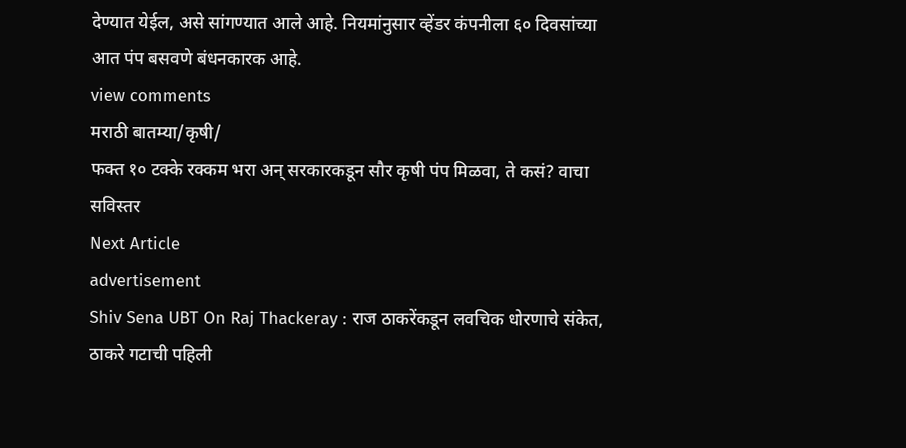देण्यात येईल, असे सांगण्यात आले आहे. नियमांनुसार व्हेंडर कंपनीला ६० दिवसांच्या आत पंप बसवणे बंधनकारक आहे.
view comments
मराठी बातम्या/कृषी/
फक्त १० टक्के रक्कम भरा अन् सरकारकडून सौर कृषी पंप मिळवा, ते कसं? वाचा सविस्तर
Next Article
advertisement
Shiv Sena UBT On Raj Thackeray : राज ठाकरेंकडून लवचिक धोरणाचे संकेत, ठाकरे गटाची पहिली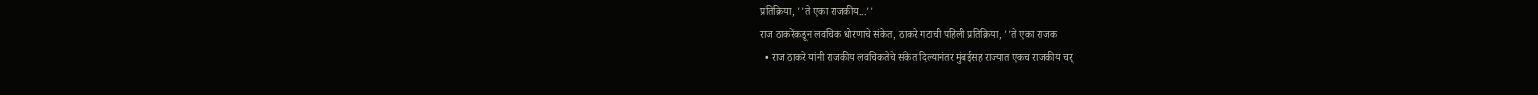प्रतिक्रिया, ''ते एका राजकीय...''
राज ठाकरेंकडून लवचिक धोरणाचे संकेत, ठाकरे गटाची पहिली प्रतिक्रिया, ''ते एका राजक
  • राज ठाकरे यांनी राजकीय लवचिकतेचे संकेत दिल्यानंतर मुंबईसह राज्यात एकच राजकीय चर्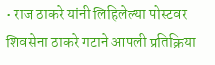• राज ठाकरे यांनी लिहिलेल्या पोस्टवर शिवसेना ठाकरे गटाने आपली प्रतिक्रिया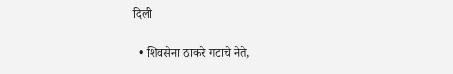दिली

  • शिवसेना ठाकरे गटाचे नेते,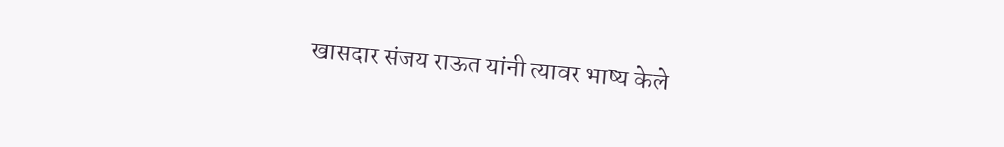खासदार संजय राऊत यांनी त्यावर भाष्य केले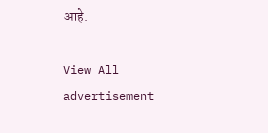आहे.

View All
advertisement